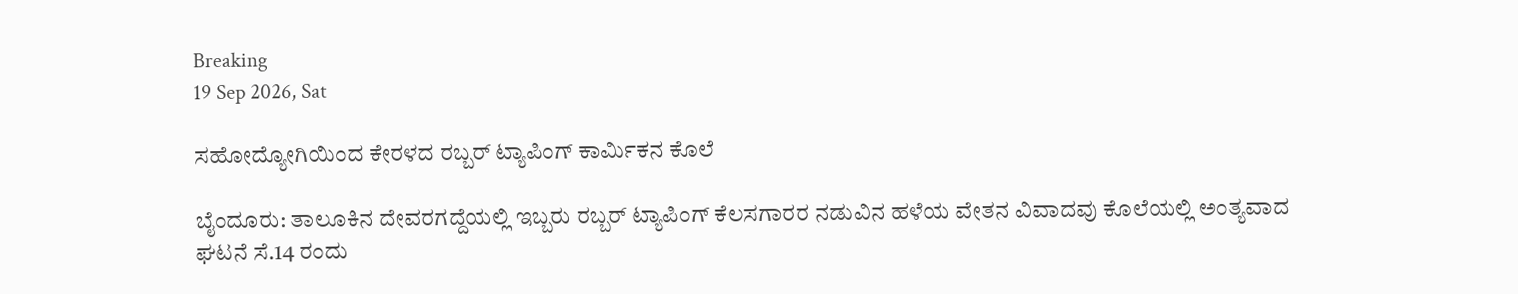Breaking
19 Sep 2026, Sat

ಸಹೋದ್ಯೋಗಿಯಿಂದ ಕೇರಳದ ರಬ್ಬರ್ ಟ್ಯಾಪಿಂಗ್ ಕಾರ್ಮಿಕನ ಕೊಲೆ

ಬೈಂದೂರು: ತಾಲೂಕಿನ ದೇವರಗದ್ದೆಯಲ್ಲಿ ಇಬ್ಬರು ರಬ್ಬರ್ ಟ್ಯಾಪಿಂಗ್ ಕೆಲಸಗಾರರ ನಡುವಿನ ಹಳೆಯ ವೇತನ ವಿವಾದವು ಕೊಲೆಯಲ್ಲಿ ಅಂತ್ಯವಾದ ಘಟನೆ ಸೆ.14 ರಂದು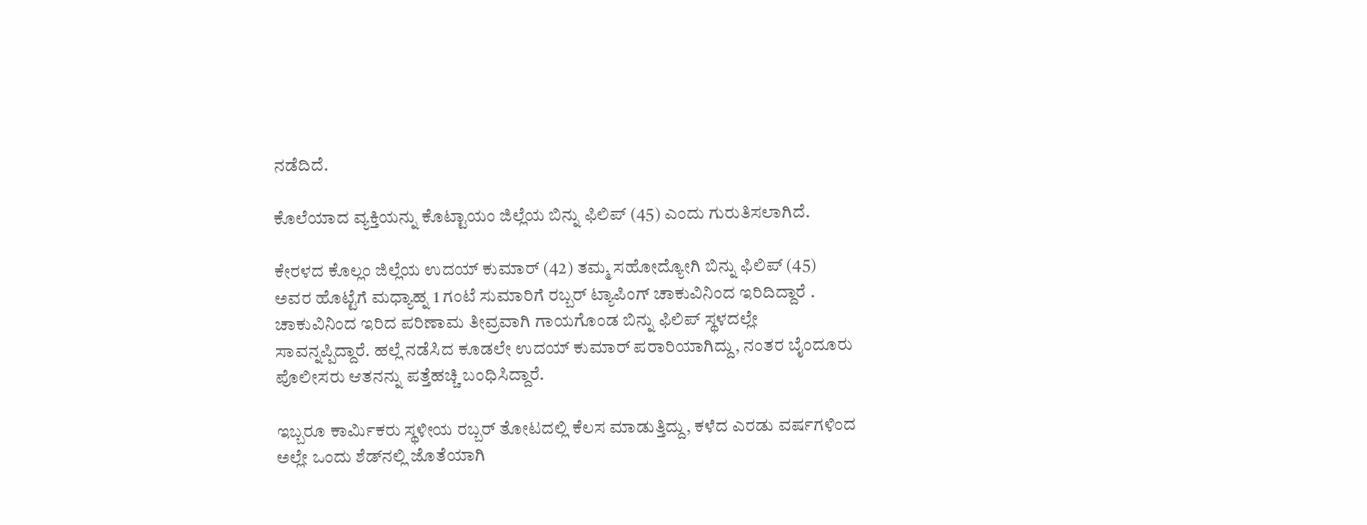ನಡೆದಿದೆ.

ಕೊಲೆಯಾದ ವ್ಯಕ್ತಿಯನ್ನು ಕೊಟ್ಟಾಯಂ ಜಿಲ್ಲೆಯ ಬಿನ್ನು ಫಿಲಿಪ್ (45) ಎಂದು ಗುರುತಿಸಲಾಗಿದೆ.

ಕೇರಳದ ಕೊಲ್ಲಂ ಜಿಲ್ಲೆಯ ಉದಯ್ ಕುಮಾರ್ (42) ತಮ್ಮ ಸಹೋದ್ಯೋಗಿ ಬಿನ್ನು ಫಿಲಿಪ್ (45) ಅವರ ಹೊಟ್ಟೆಗೆ ಮಧ್ಯಾಹ್ನ 1 ಗಂಟೆ ಸುಮಾರಿಗೆ ರಬ್ಬರ್ ಟ್ಯಾಪಿಂಗ್ ಚಾಕುವಿನಿಂದ ಇರಿದಿದ್ದಾರೆ . ಚಾಕುವಿನಿಂದ ಇರಿದ ಪರಿಣಾಮ ತೀವ್ರವಾಗಿ ಗಾಯಗೊಂಡ ಬಿನ್ನು ಫಿಲಿಪ್ ಸ್ಥಳದಲ್ಲೇ ಸಾವನ್ನಪ್ಪಿದ್ದಾರೆ. ಹಲ್ಲೆ ನಡೆಸಿದ ಕೂಡಲೇ ಉದಯ್ ಕುಮಾರ್ ಪರಾರಿಯಾಗಿದ್ದು, ನಂತರ ಬೈಂದೂರು ಪೊಲೀಸರು ಆತನನ್ನು ಪತ್ತೆಹಚ್ಚಿ ಬಂಧಿಸಿದ್ದಾರೆ.

ಇಬ್ಬರೂ ಕಾರ್ಮಿಕರು ಸ್ಥಳೀಯ ರಬ್ಬರ್ ತೋಟದಲ್ಲಿ ಕೆಲಸ ಮಾಡುತ್ತಿದ್ದು, ಕಳೆದ ಎರಡು ವರ್ಷಗಳಿಂದ ಅಲ್ಲೇ ಒಂದು ಶೆಡ್‌ನಲ್ಲಿ ಜೊತೆಯಾಗಿ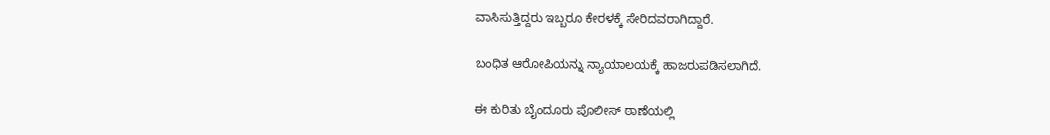ವಾಸಿಸುತ್ತಿದ್ದರು ಇಬ್ಬರೂ ಕೇರಳಕ್ಕೆ ಸೇರಿದವರಾಗಿದ್ದಾರೆ.

ಬಂಧಿತ ಆರೋಪಿಯನ್ನು ನ್ಯಾಯಾಲಯಕ್ಕೆ ಹಾಜರುಪಡಿಸಲಾಗಿದೆ.

ಈ ಕುರಿತು ಬೈಂದೂರು ಪೊಲೀಸ್ ಠಾಣೆಯಲ್ಲಿ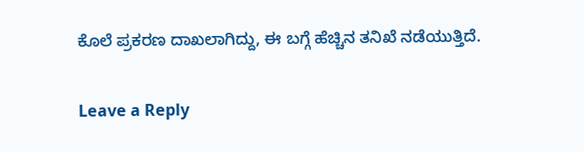ಕೊಲೆ ಪ್ರಕರಣ ದಾಖಲಾಗಿದ್ದು, ಈ ಬಗ್ಗೆ ಹೆಚ್ಚಿನ ತನಿಖೆ ನಡೆಯುತ್ತಿದೆ.

Leave a Reply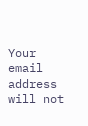Your email address will not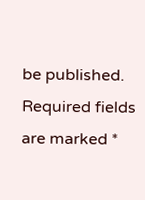be published. Required fields are marked *